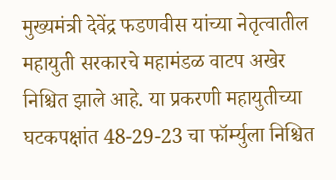मुख्यमंत्री देवेंद्र फडणवीस यांच्या नेतृत्वातील महायुती सरकारचे महामंडळ वाटप अखेर निश्चित झाले आहे. या प्रकरणी महायुतीच्या घटकपक्षांत 48-29-23 चा फॉर्म्युला निश्चित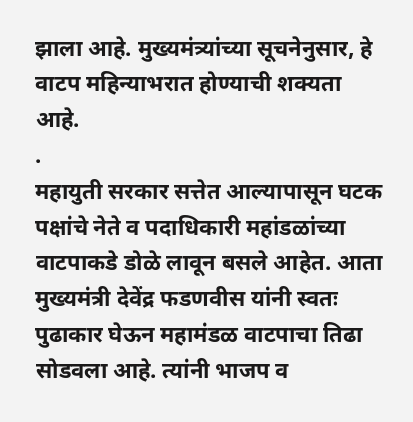झाला आहे. मुख्यमंत्र्यांच्या सूचनेनुसार, हे वाटप महिन्याभरात होण्याची शक्यता आहे.
.
महायुती सरकार सत्तेत आल्यापासून घटक पक्षांचे नेते व पदाधिकारी महांडळांच्या वाटपाकडे डोळे लावून बसले आहेत. आता मुख्यमंत्री देवेंद्र फडणवीस यांनी स्वतः पुढाकार घेऊन महामंडळ वाटपाचा तिढा सोडवला आहे. त्यांनी भाजप व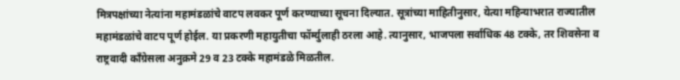मित्रपक्षांच्या नेत्यांना महामंडळांचे वाटप लवकर पूर्ण करण्याच्या सूचना दिल्यात. सूत्रांच्या माहितीनुसार, येत्या महिन्याभरात राज्यातील महामंडळांचे वाटप पूर्ण होईल. या प्रकरणी महायुतीचा फॉर्म्युलाही ठरला आहे. त्यानुसार, भाजपला सर्वाधिक 48 टक्के, तर शिवसेना व राष्ट्रवादी काँग्रेसला अनुक्रमे 29 व 23 टक्के महामंडळे मिळतील.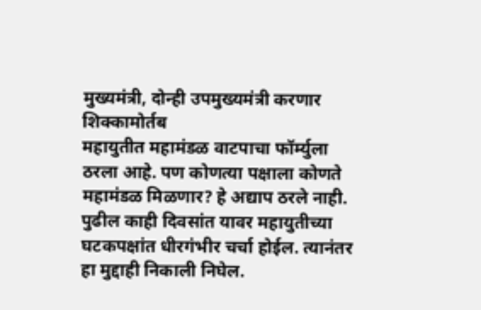मुख्यमंत्री, दोन्ही उपमुख्यमंत्री करणार शिक्कामोर्तब
महायुतीत महामंडळ वाटपाचा फॉर्म्युला ठरला आहे. पण कोणत्या पक्षाला कोणते महामंडळ मिळणार? हे अद्याप ठरले नाही. पुढील काही दिवसांत यावर महायुतीच्या घटकपक्षांत धीरगंभीर चर्चा होईल. त्यानंतर हा मुद्दाही निकाली निघेल.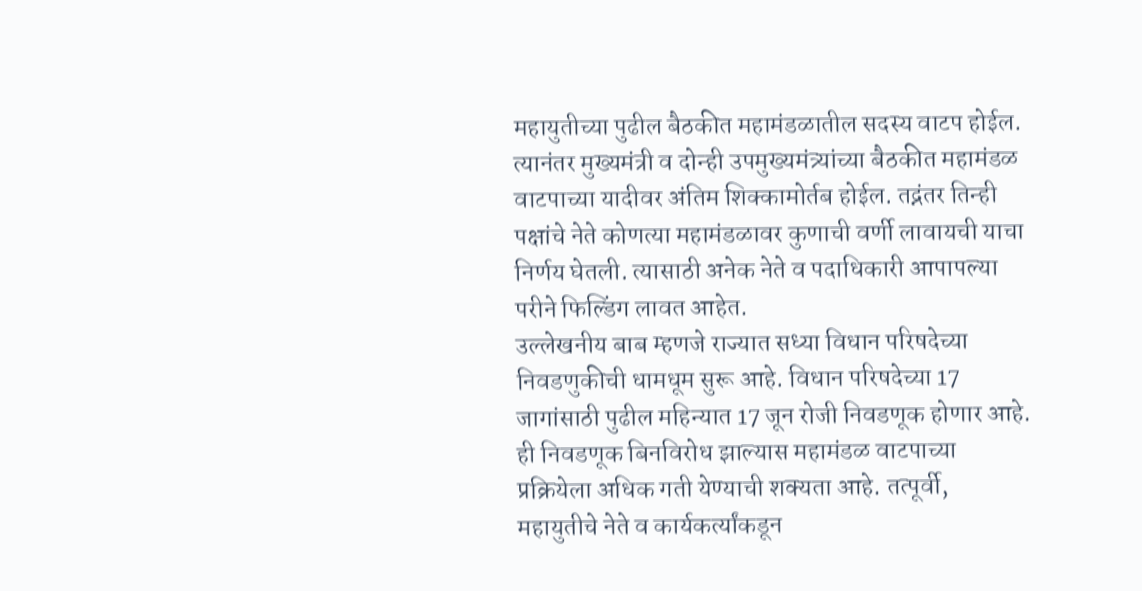महायुतीच्या पुढील बैठकीत महामंडळातील सदस्य वाटप होईल. त्यानंतर मुख्यमंत्री व दोन्ही उपमुख्यमंत्र्यांच्या बैठकीत महामंडळ वाटपाच्या यादीवर अंतिम शिक्कामोर्तब होईल. तद्नंतर तिन्ही पक्षांचे नेते कोणत्या महामंडळावर कुणाची वर्णी लावायची याचा निर्णय घेतली. त्यासाठी अनेक नेते व पदाधिकारी आपापल्या परीने फिल्डिंग लावत आहेत.
उल्लेखनीय बाब म्हणजे राज्यात सध्या विधान परिषदेच्या निवडणुकीची धामधूम सुरू आहे. विधान परिषदेच्या 17 जागांसाठी पुढील महिन्यात 17 जून रोजी निवडणूक होणार आहे. ही निवडणूक बिनविरोध झाल्यास महामंडळ वाटपाच्या प्रक्रियेला अधिक गती येण्याची शक्यता आहे. तत्पूर्वी, महायुतीचे नेते व कार्यकर्त्यांकडून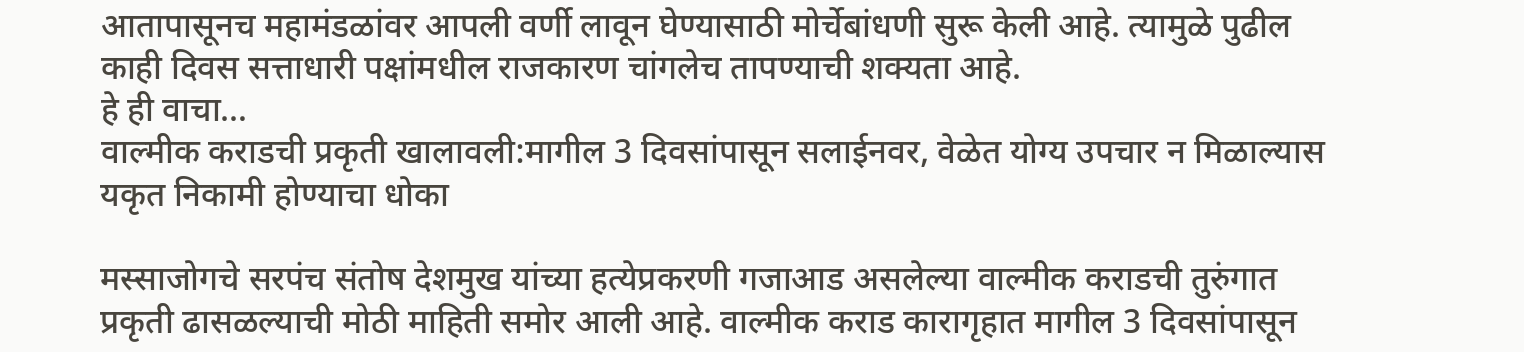आतापासूनच महामंडळांवर आपली वर्णी लावून घेण्यासाठी मोर्चेबांधणी सुरू केली आहे. त्यामुळे पुढील काही दिवस सत्ताधारी पक्षांमधील राजकारण चांगलेच तापण्याची शक्यता आहे.
हे ही वाचा…
वाल्मीक कराडची प्रकृती खालावली:मागील 3 दिवसांपासून सलाईनवर, वेळेत योग्य उपचार न मिळाल्यास यकृत निकामी होण्याचा धोका

मस्साजोगचे सरपंच संतोष देशमुख यांच्या हत्येप्रकरणी गजाआड असलेल्या वाल्मीक कराडची तुरुंगात प्रकृती ढासळल्याची मोठी माहिती समोर आली आहे. वाल्मीक कराड कारागृहात मागील 3 दिवसांपासून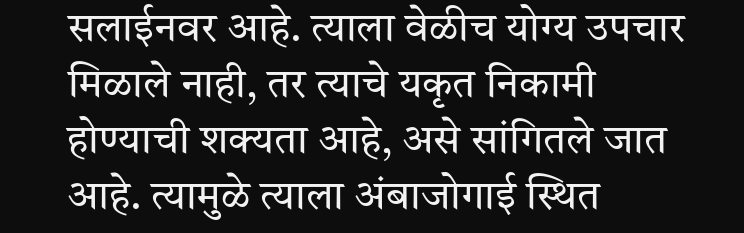सलाईनवर आहे. त्याला वेळीच योग्य उपचार मिळाले नाही, तर त्याचे यकृत निकामी होण्याची शक्यता आहे, असे सांगितले जात आहे. त्यामुळे त्याला अंबाजोगाई स्थित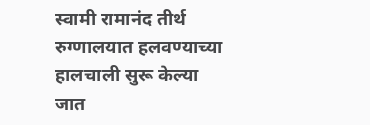स्वामी रामानंद तीर्थ रुग्णालयात हलवण्याच्या हालचाली सुरू केल्या जात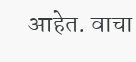आहेत. वाचा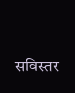सविस्तर